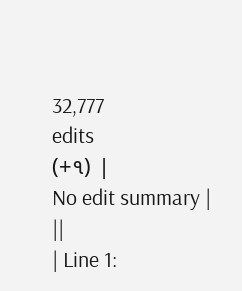32,777
edits
(+૧) |
No edit summary |
||
| Line 1: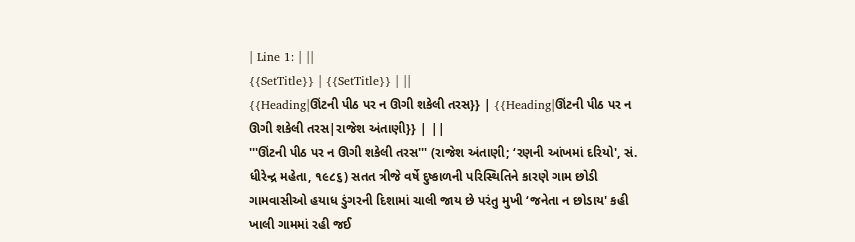| Line 1: | ||
{{SetTitle}} | {{SetTitle}} | ||
{{Heading|ઊંટની પીઠ પર ન ઊગી શકેલી તરસ}} | {{Heading|ઊંટની પીઠ પર ન ઊગી શકેલી તરસ|રાજેશ અંતાણી}} | ||
'''ઊંટની પીઠ પર ન ઊગી શકેલી તરસ''' (રાજેશ અંતાણી; ‘રણની આંખમાં દરિયો', સં. ધીરેન્દ્ર મહેતા, ૧૯૮૬) સતત ત્રીજે વર્ષે દુષ્કાળની પરિસ્થિતિને કારણે ગામ છોડી ગામવાસીઓ હયાધ ડુંગરની દિશામાં ચાલી જાય છે પરંતુ મુખી ‘જનેતા ન છોડાય' કહી ખાલી ગામમાં રહી જઈ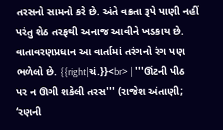તરસનો સામનો કરે છે. અંતે વક્રતા રૂપે પાણી નહીં પરંતુ શેઠ તરફથી અનાજ આવીને ખડકાય છે. વાતાવરણપ્રધાન આ વાર્તામાં તરંગનો રંગ પણ ભળેલો છે. {{right|ચં.}}<br> | '''ઊંટની પીઠ પર ન ઊગી શકેલી તરસ''' (રાજેશ અંતાણી; ‘રણની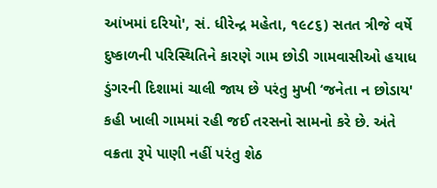આંખમાં દરિયો', સં. ધીરેન્દ્ર મહેતા, ૧૯૮૬) સતત ત્રીજે વર્ષે દુષ્કાળની પરિસ્થિતિને કારણે ગામ છોડી ગામવાસીઓ હયાધ ડુંગરની દિશામાં ચાલી જાય છે પરંતુ મુખી ‘જનેતા ન છોડાય' કહી ખાલી ગામમાં રહી જઈ તરસનો સામનો કરે છે. અંતે વક્રતા રૂપે પાણી નહીં પરંતુ શેઠ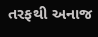તરફથી અનાજ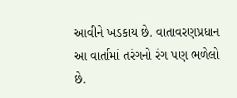આવીને ખડકાય છે. વાતાવરણપ્રધાન આ વાર્તામાં તરંગનો રંગ પણ ભળેલો છે.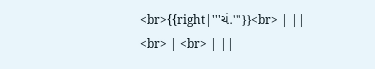<br>{{right|'''ચં.'''}}<br> | ||
<br> | <br> | ||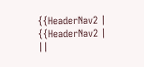{{HeaderNav2 | {{HeaderNav2 | ||